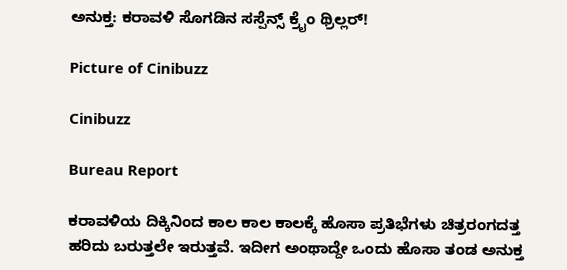ಅನುಕ್ತ: ಕರಾವಳಿ ಸೊಗಡಿನ ಸಸ್ಪೆನ್ಸ್ ಕ್ರೈಂ ಥ್ರಿಲ್ಲರ್!

Picture of Cinibuzz

Cinibuzz

Bureau Report

ಕರಾವಳಿಯ ದಿಕ್ಕಿನಿಂದ ಕಾಲ ಕಾಲ ಕಾಲಕ್ಕೆ ಹೊಸಾ ಪ್ರತಿಭೆಗಳು ಚಿತ್ರರಂಗದತ್ತ ಹರಿದು ಬರುತ್ತಲೇ ಇರುತ್ತವೆ. ಇದೀಗ ಅಂಥಾದ್ದೇ ಒಂದು ಹೊಸಾ ತಂಡ ಅನುಕ್ತ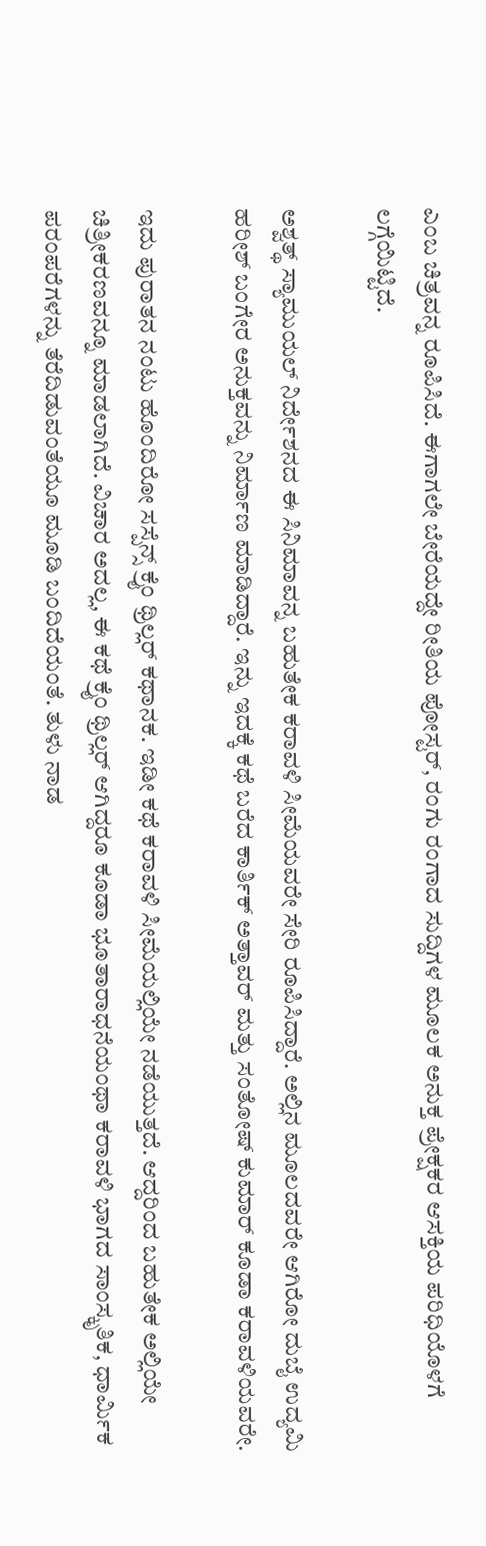ಎಂಬ ಚಿತ್ರವನ್ನ ರೂಪಿಸಿದೆ. ಈಗಾಗಲೇ ಬೇರೆಯದ್ದೇ ರೀತಿಯ ಪೋಸ್ಟರ್, ರಂಗು ರಂಗಾದ ಸುದ್ದಿಗಳ ಮೂಲಕ ಅನುಕ್ತ ಪ್ರೇಕ್ಷಕರ ಆಸಕ್ತಿಯ ಪರಿಧಿಯೊಳಗೆ ಲಗ್ಗೆಯಿಟ್ಟಿದೆ.

ಅಶ್ವತ್ಥ್ ಸ್ಯಾಮುಯಲ್ ನಿರ್ದೇಶನದ ಈ ಸಿನಿಮಾವನ್ನ ಬಹುತೇಕ ಕರಾವಳಿ ಸೀಮೆಯವರೇ ಸೇರಿ ರೂಪಿಸಿದ್ದಾರೆ. ಅಲ್ಲಿನ ಮೂಲದವರೇ ಆಗಿರೋ ದುಬೈ ಉದ್ಯಮಿ ಹರೀಶ್ ಬಂಗೇರ ಅನುಕ್ತವನ್ನು ನಿರ್ಮಾಣ ಮಾಡಿದ್ದಾರೆ. ಇನ್ನು ಇದಕ್ಕೆ ಕಥೆ ಬರೆದ ಕಾರ್ತಿಕ್ ಅತ್ತಾವರ್ ಮತ್ತು ಸಂತೋಷ್ ಕುಮಾರ್ ಕೂಡಾ ಕರಾವಳಿಯವರೇ.

ಇದು ಪುರಾತನ ನಂಟು ಹೊಂದಿರೋ ಸಸ್ಪೆನ್ಸ್ ಕ್ರೈಂ ಥ್ರಿಲ್ಲರ್ ಕಥಾನಕ. ಇಡೀ ಕಥೆ ಕರಾವಳಿ ಸೀಮೆಯಲ್ಲಿಯೇ ನಡೆಯುತ್ತದೆ. ಆದ್ದರಿಂದ ಬಹುತೇಕ ಅಲ್ಲಿಯೇ ಚಿತ್ರೀಕರಣವನ್ನೂ ಮಾಡಲಾಗಿದೆ. ವಿಚಾರ ಅದಲ್ಲ, ಈ ಕಥೆ ಕ್ರೈಂ ಥ್ರಿಲ್ಲರ್ ಆಗಿದ್ದರೂ ಕೂಡಾ ಭೂತಾರಾಧನೆಯಂಥಾ ಕರಾವಳಿ ಭಾಗದ ಸಾಂಸ್ಕೃತಿಕ, ಧಾರ್ಮಿಕ ಪರಂಪರೆಗಳನ್ನು ತೆರೆದಿಡುವಂತೆಯೂ ಮೂಡಿ ಬಂದಿದೆಯಂತೆ. ತುಳು ನಾಡ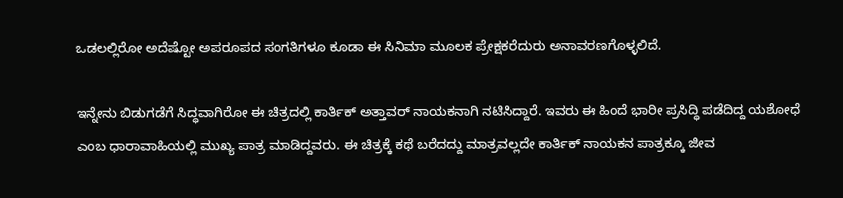ಒಡಲಲ್ಲಿರೋ ಅದೆಷ್ಟೋ ಅಪರೂಪದ ಸಂಗತಿಗಳೂ ಕೂಡಾ ಈ ಸಿನಿಮಾ ಮೂಲಕ ಪ್ರೇಕ್ಷಕರೆದುರು ಅನಾವರಣಗೊಳ್ಳಲಿದೆ.

ಇನ್ನೇನು ಬಿಡುಗಡೆಗೆ ಸಿದ್ಧವಾಗಿರೋ ಈ ಚಿತ್ರದಲ್ಲಿ ಕಾರ್ತಿಕ್ ಅತ್ತಾವರ್ ನಾಯಕನಾಗಿ ನಟಿಸಿದ್ದಾರೆ. ಇವರು ಈ ಹಿಂದೆ ಭಾರೀ ಪ್ರಸಿದ್ಧಿ ಪಡೆದಿದ್ದ ಯಶೋಧೆ ಎಂಬ ಧಾರಾವಾಹಿಯಲ್ಲಿ ಮುಖ್ಯ ಪಾತ್ರ ಮಾಡಿದ್ದವರು. ಈ ಚಿತ್ರಕ್ಕೆ ಕಥೆ ಬರೆದದ್ದು ಮಾತ್ರವಲ್ಲದೇ ಕಾರ್ತಿಕ್ ನಾಯಕನ ಪಾತ್ರಕ್ಕೂ ಜೀವ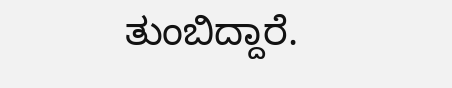ತುಂಬಿದ್ದಾರೆ.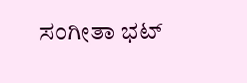ಸಂಗೀತಾ ಭಟ್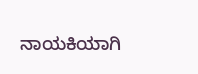ನಾಯಕಿಯಾಗಿ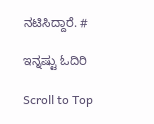ನಟಿಸಿದ್ದಾರೆ. #

ಇನ್ನಷ್ಟು ಓದಿರಿ

Scroll to Top